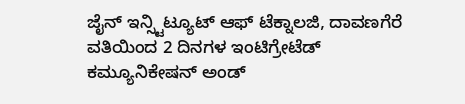ಜೈನ್ ಇನ್ಸ್ಟಿಟ್ಯೂಟ್ ಆಫ್ ಟೆಕ್ನಾಲಜಿ, ದಾವಣಗೆರೆ ವತಿಯಿಂದ 2 ದಿನಗಳ ಇಂಟಿಗ್ರೇಟೆಡ್ ಕಮ್ಯೂನಿಕೇಷನ್ ಅಂಡ್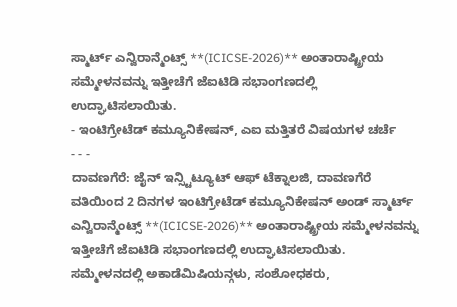ಸ್ಮಾರ್ಟ್ ಎನ್ವಿರಾನ್ಮೆಂಟ್ಸ್ **(ICICSE-2026)** ಅಂತಾರಾಷ್ಟ್ರೀಯ ಸಮ್ಮೇಳನವನ್ನು ಇತ್ತೀಚೆಗೆ ಜೆಐಟಿಡಿ ಸಭಾಂಗಣದಲ್ಲಿ ಉದ್ಘಾಟಿಸಲಾಯಿತು.
- ಇಂಟಿಗ್ರೇಟೆಡ್ ಕಮ್ಯೂನಿಕೇಷನ್, ಎಐ ಮತ್ತಿತರೆ ವಿಷಯಗಳ ಚರ್ಚೆ
- - -
ದಾವಣಗೆರೆ: ಜೈನ್ ಇನ್ಸ್ಟಿಟ್ಯೂಟ್ ಆಫ್ ಟೆಕ್ನಾಲಜಿ, ದಾವಣಗೆರೆ ವತಿಯಿಂದ 2 ದಿನಗಳ ಇಂಟಿಗ್ರೇಟೆಡ್ ಕಮ್ಯೂನಿಕೇಷನ್ ಅಂಡ್ ಸ್ಮಾರ್ಟ್ ಎನ್ವಿರಾನ್ಮೆಂಟ್ಸ್ **(ICICSE-2026)** ಅಂತಾರಾಷ್ಟ್ರೀಯ ಸಮ್ಮೇಳನವನ್ನು ಇತ್ತೀಚೆಗೆ ಜೆಐಟಿಡಿ ಸಭಾಂಗಣದಲ್ಲಿ ಉದ್ಘಾಟಿಸಲಾಯಿತು.
ಸಮ್ಮೇಳನದಲ್ಲಿ ಅಕಾಡೆಮಿಷಿಯನ್ಗಳು, ಸಂಶೋಧಕರು,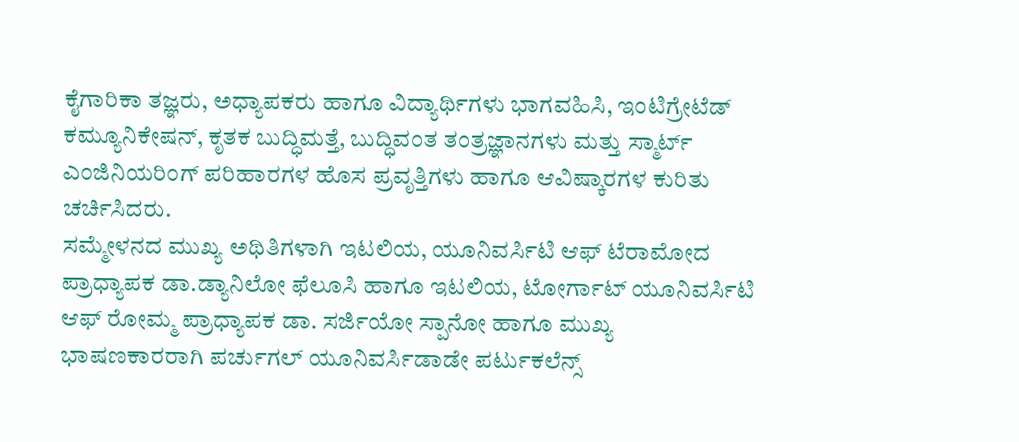ಕೈಗಾರಿಕಾ ತಜ್ಞರು, ಅಧ್ಯಾಪಕರು ಹಾಗೂ ವಿದ್ಯಾರ್ಥಿಗಳು ಭಾಗವಹಿಸಿ, ಇಂಟಿಗ್ರೇಟೆಡ್ ಕಮ್ಯೂನಿಕೇಷನ್, ಕೃತಕ ಬುದ್ಧಿಮತ್ತೆ, ಬುದ್ಧಿವಂತ ತಂತ್ರಜ್ಞಾನಗಳು ಮತ್ತು ಸ್ಮಾರ್ಟ್ ಎಂಜಿನಿಯರಿಂಗ್ ಪರಿಹಾರಗಳ ಹೊಸ ಪ್ರವೃತ್ತಿಗಳು ಹಾಗೂ ಆವಿಷ್ಕಾರಗಳ ಕುರಿತು ಚರ್ಚಿಸಿದರು.
ಸಮ್ಮೇಳನದ ಮುಖ್ಯ ಅಥಿತಿಗಳಾಗಿ ಇಟಲಿಯ, ಯೂನಿವರ್ಸಿಟಿ ಆಫ್ ಟೆರಾಮೋದ ಪ್ರಾಧ್ಯಾಪಕ ಡಾ.ಡ್ಯಾನಿಲೋ ಫೆಲೂಸಿ ಹಾಗೂ ಇಟಲಿಯ, ಟೋರ್ಗಾಟ್ ಯೂನಿವರ್ಸಿಟಿ ಆಫ್ ರೋಮ್ಮ ಪ್ರಾಧ್ಯಾಪಕ ಡಾ. ಸರ್ಜಿಯೋ ಸ್ಪಾನೋ ಹಾಗೂ ಮುಖ್ಯ ಭಾಷಣಕಾರರಾಗಿ ಪರ್ಚುಗಲ್ ಯೂನಿವರ್ಸಿಡಾಡೇ ಪರ್ಟುಕಲೆನ್ಸ್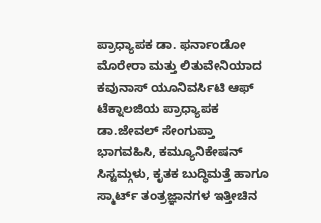ಪ್ರಾಧ್ಯಾಪಕ ಡಾ. ಫರ್ನಾಂಡೋ ಮೊರೇರಾ ಮತ್ತು ಲಿತುವೇನಿಯಾದ ಕವುನಾಸ್ ಯೂನಿವರ್ಸಿಟಿ ಆಫ್ ಟೆಕ್ನಾಲಜಿಯ ಪ್ರಾಧ್ಯಾಪಕ ಡಾ.ಜೇವಲ್ ಸೇಂಗುಪ್ತಾ ಭಾಗವಹಿಸಿ, ಕಮ್ಯೂನಿಕೇಷನ್ ಸಿಸ್ಟಮ್ಗಳು, ಕೃತಕ ಬುದ್ಧಿಮತ್ತೆ ಹಾಗೂ ಸ್ಮಾರ್ಟ್ ತಂತ್ರಜ್ಞಾನಗಳ ಇತ್ತೀಚಿನ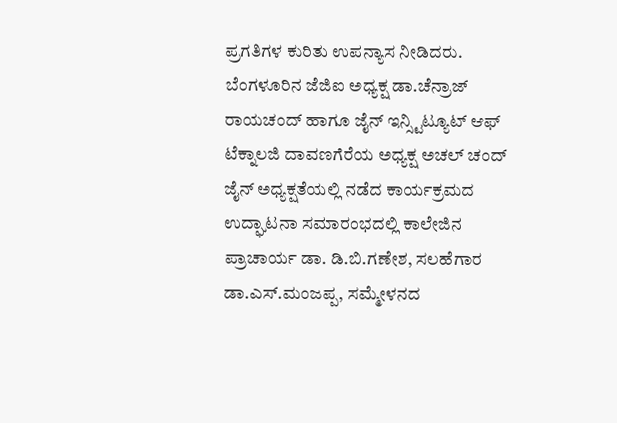ಪ್ರಗತಿಗಳ ಕುರಿತು ಉಪನ್ಯಾಸ ನೀಡಿದರು.
ಬೆಂಗಳೂರಿನ ಜೆಜಿಐ ಅಧ್ಯಕ್ಷ ಡಾ.ಚೆನ್ರಾಜ್ ರಾಯಚಂದ್ ಹಾಗೂ ಜೈನ್ ಇನ್ಸ್ಟಿಟ್ಯೂಟ್ ಆಫ್ ಟೆಕ್ನಾಲಜಿ ದಾವಣಗೆರೆಯ ಅಧ್ಯಕ್ಷ ಅಚಲ್ ಚಂದ್ ಜೈನ್ ಅಧ್ಯಕ್ಷತೆಯಲ್ಲಿ ನಡೆದ ಕಾರ್ಯಕ್ರಮದ ಉದ್ಘಾಟನಾ ಸಮಾರಂಭದಲ್ಲಿ ಕಾಲೇಜಿನ ಪ್ರಾಚಾರ್ಯ ಡಾ. ಡಿ.ಬಿ.ಗಣೇಶ, ಸಲಹೆಗಾರ ಡಾ.ಎಸ್.ಮಂಜಪ್ಪ, ಸಮ್ಮೇಳನದ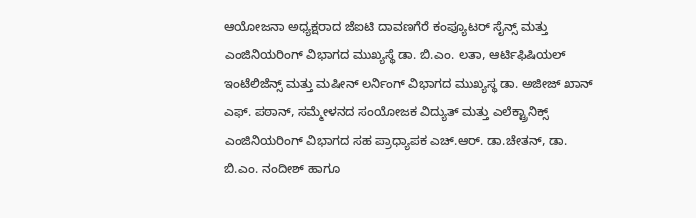ಆಯೋಜನಾ ಅಧ್ಯಕ್ಷರಾದ ಜೆಐಟಿ ದಾವಣಗೆರೆ ಕಂಪ್ಯೂಟರ್ ಸೈನ್ಸ್ ಮತ್ತು ಎಂಜಿನಿಯರಿಂಗ್ ವಿಭಾಗದ ಮುಖ್ಯಸ್ಥೆ ಡಾ. ಬಿ.ಎಂ. ಲತಾ, ಆರ್ಟಿಫಿಷಿಯಲ್ ಇಂಟೆಲಿಜೆನ್ಸ್ ಮತ್ತು ಮಷೀನ್ ಲರ್ನಿಂಗ್ ವಿಭಾಗದ ಮುಖ್ಯಸ್ಥ ಡಾ. ಅಜೀಜ್ ಖಾನ್ ಎಫ್. ಪಠಾನ್, ಸಮ್ಮೇಳನದ ಸಂಯೋಜಕ ವಿದ್ಯುತ್ ಮತ್ತು ಎಲೆಕ್ಟ್ರಾನಿಕ್ಸ್ ಎಂಜಿನಿಯರಿಂಗ್ ವಿಭಾಗದ ಸಹ ಪ್ರಾಧ್ಯಾಪಕ ಎಚ್.ಆರ್. ಡಾ.ಚೇತನ್, ಡಾ. ಬಿ.ಎಂ. ನಂದೀಶ್ ಹಾಗೂ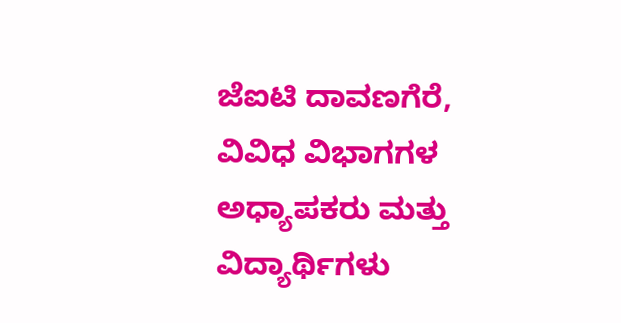ಜೆಐಟಿ ದಾವಣಗೆರೆ, ವಿವಿಧ ವಿಭಾಗಗಳ ಅಧ್ಯಾಪಕರು ಮತ್ತು ವಿದ್ಯಾರ್ಥಿಗಳು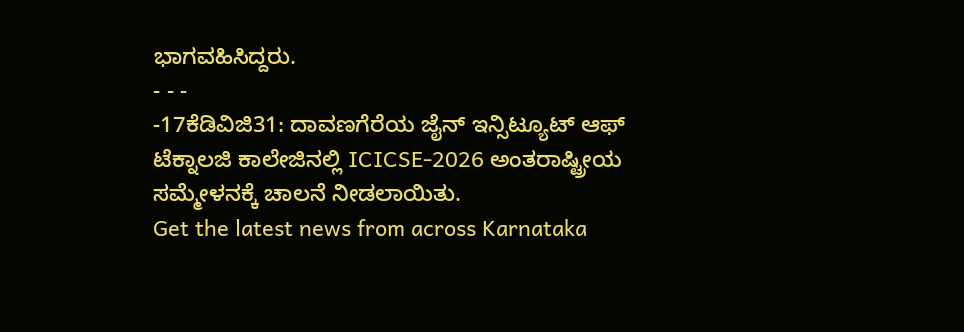ಭಾಗವಹಿಸಿದ್ದರು.
- - -
-17ಕೆಡಿವಿಜಿ31: ದಾವಣಗೆರೆಯ ಜೈನ್ ಇನ್ಸಿಟ್ಯೂಟ್ ಆಫ್ ಟೆಕ್ನಾಲಜಿ ಕಾಲೇಜಿನಲ್ಲಿ ICICSE-2026 ಅಂತರಾಷ್ಟ್ರೀಯ ಸಮ್ಮೇಳನಕ್ಕೆ ಚಾಲನೆ ನೀಡಲಾಯಿತು.
Get the latest news from across Karnataka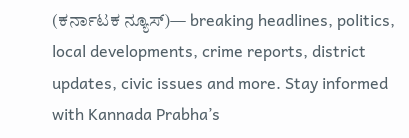(ಕರ್ನಾಟಕ ನ್ಯೂಸ್)— breaking headlines, politics, local developments, crime reports, district updates, civic issues and more. Stay informed with Kannada Prabha’s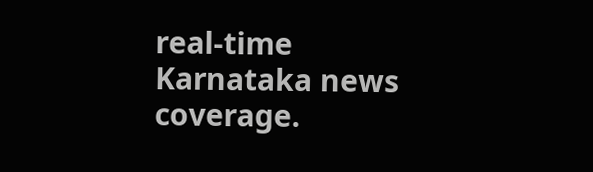real‑time Karnataka news coverage.